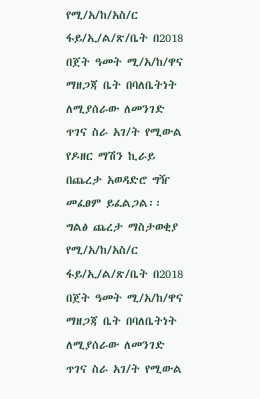የሚ/አ/ከ/አስ/ር ፋይ/ኢ/ል/ጽ/ቤት በ2018 በጀት ዓመት ሚ/አ/ከ/ዋና ማዘጋጃ ቤት በባለቤትነት ለሚያሰራው ለመንገድ ጥገና ስራ አገ/ት የሚውል የዶዘር ማሽን ኪራይ በጨረታ አወዳድሮ ግዥ መፈፀም ይፈልጋል፡፡
ግልፅ ጨረታ ማስታወቂያ
የሚ/አ/ከ/አስ/ር ፋይ/ኢ/ል/ጽ/ቤት በ2018 በጀት ዓመት ሚ/አ/ከ/ዋና ማዘጋጃ ቤት በባለቤትነት ለሚያሰራው ለመንገድ ጥገና ስራ አገ/ት የሚውል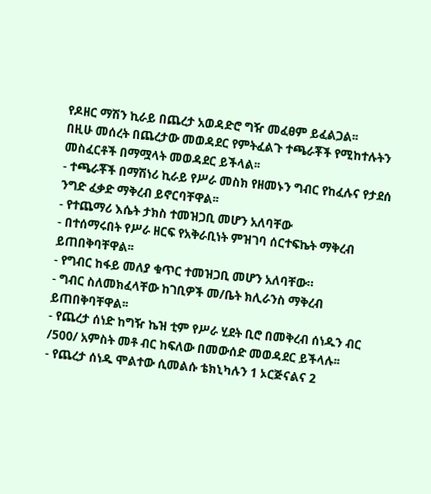የዶዘር ማሽን ኪራይ በጨረታ አወዳድሮ ግዥ መፈፀም ይፈልጋል፡፡
በዚሁ መሰረት በጨረታው መወዳደር የምትፈልጉ ተጫራቾች የሚከተሉትን መስፈርቶች በማሟላት መወዳደር ይችላል፡፡
- ተጫራቾች በማሽነሪ ኪራይ የሥራ መስክ የዘመኑን ግብር የከፈሉና የታደሰ ንግድ ፈቃድ ማቅረብ ይኖርባቸዋል፡፡
- የተጨማሪ እሴት ታክስ ተመዝጋቢ መሆን አለባቸው
- በተሰማሩበት የሥራ ዘርፍ የአቅራቢነት ምዝገባ ሰርተፍኬት ማቅረብ ይጠበቅባቸዋል፡፡
- የግብር ከፋይ መለያ ቁጥር ተመዝጋቢ መሆን አለባቸው።
- ግብር ስለመክፈላቸው ከገቢዎች መ/ቤት ክሊራንስ ማቅረብ ይጠበቅባቸዋል፡፡
- የጨረታ ሰነድ ከግዥ ኬዝ ቲም የሥራ ሂደት ቢሮ በመቅረብ ሰነዱን ብር /500/ አምስት መቶ ብር ከፍለው በመውሰድ መወዳደር ይችላሉ፡፡
- የጨረታ ሰነዱ ሞልተው ሲመልሱ ቴክኒካሉን 1 ኦርጅናልና 2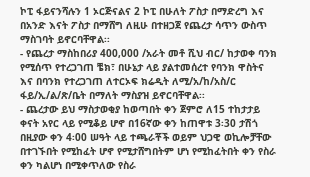ኮፒ ፋይናንሻሉን 1 ኦርጅናልና 2 ኮፒ በሁለት ፖስታ በማድረግ እና በአንድ እናት ፖስታ በማሸግ ለዚሁ በተዘጋጀ የጨረታ ሳጥን ውስጥ ማስገባት ይኖርባቸዋል፡፡
- የጨረታ ማስከበሪያ 400,000 /አራት መቶ ሺህ ብር/ ከታወቀ ባንክ የሚሰጥ የተረጋገጠ ቼክ፣ በሁኔታ ላይ ያልተመሰረተ የባንክ ዋስትና እና በባንክ የተረጋገጠ ለተርኦፍ ክሬዲት ለሚ/አ/ከ/አስ/ር ፋይ/ኢ/ል/ጽ/ቤት በማለት ማስያዝ ይኖርባቸዋል፡፡
- ጨረታው ይህ ማስታወቂያ ከወጣበት ቀን ጀምሮ ለ15 ተከታታይ ቀናት አየር ላይ የሚቆይ ሆኖ በ16ኛው ቀን ከጠዋቱ 3፡30 ታሽጎ በዚያው ቀን 4፡00 ሠዓት ላይ ተጫራቾች ወይም ህጋዊ ወኪሎቻቸው በተገኙበት የሚከፈት ሆኖ የሚታሸግበትም ሆነ የሚከፈትበት ቀን የስራ ቀን ካልሆነ በሚቀጥለው የስራ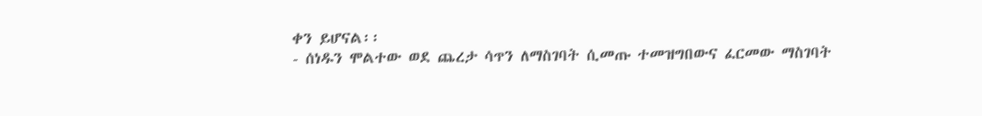ቀን ይሆናል፡፡
- ሰነዱን ሞልተው ወደ ጨረታ ሳጥን ለማስገባት ሲመጡ ተመዝግበውና ፈርመው ማስገባት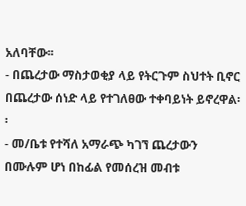አለባቸው፡፡
- በጨረታው ማስታወቂያ ላይ የትርጉም ስህተት ቢኖር በጨረታው ሰነድ ላይ የተገለፀው ተቀባይነት ይኖረዋል፡፡
- መ/ቤቱ የተሻለ አማራጭ ካገኘ ጨረታውን በሙሉም ሆነ በከፊል የመሰረዝ መብቱ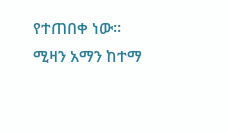የተጠበቀ ነው።
ሚዛን አማን ከተማ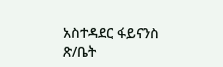አስተዳደር ፋይናንስ ጽ/ቤት